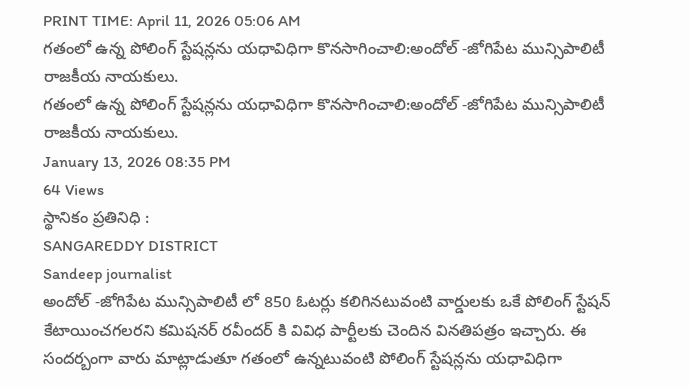PRINT TIME: April 11, 2026 05:06 AM
గతంలో ఉన్న పోలింగ్ స్టేషన్లను యధావిధిగా కొనసాగించాలి:అందోల్ -జోగిపేట మున్సిపాలిటీ రాజకీయ నాయకులు.
గతంలో ఉన్న పోలింగ్ స్టేషన్లను యధావిధిగా కొనసాగించాలి:అందోల్ -జోగిపేట మున్సిపాలిటీ రాజకీయ నాయకులు.
January 13, 2026 08:35 PM
64 Views
స్థానికం ప్రతినిధి :
SANGAREDDY DISTRICT
Sandeep journalist
అందోల్ -జోగిపేట మున్సిపాలిటీ లో 850 ఓటర్లు కలిగినటువంటి వార్డులకు ఒకే పోలింగ్ స్టేషన్ కేటాయించగలరని కమిషనర్ రవీందర్ కి వివిధ పార్టీలకు చెందిన వినతిపత్రం ఇచ్చారు. ఈ సందర్బంగా వారు మాట్లాడుతూ గతంలో ఉన్నటువంటి పోలింగ్ స్టేషన్లను యధావిధిగా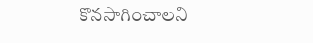కొనసాగించాలని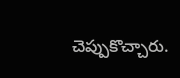చెప్పుకొచ్చారు.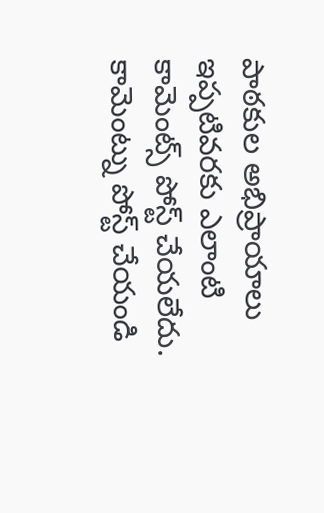పాఠకుల అభిప్రాయాలు
ఇప్పటివరకు ఎలాంటి కామెంట్స్ పోస్ట్ చేయలేదు.
కామెంట్ను పోస్ట్ చేయండి